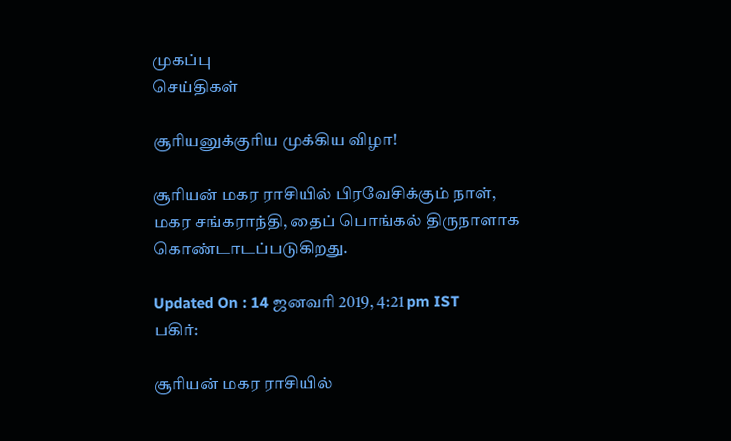முகப்பு
செய்திகள்

சூரியனுக்குரிய முக்கிய விழா!

சூரியன் மகர ராசியில் பிரவேசிக்கும் நாள், மகர சங்கராந்தி, தைப் பொங்கல் திருநாளாக கொண்டாடப்படுகிறது.

Updated On : 14 ஜனவரி 2019, 4:21 pm IST
பகிர்:

சூரியன் மகர ராசியில்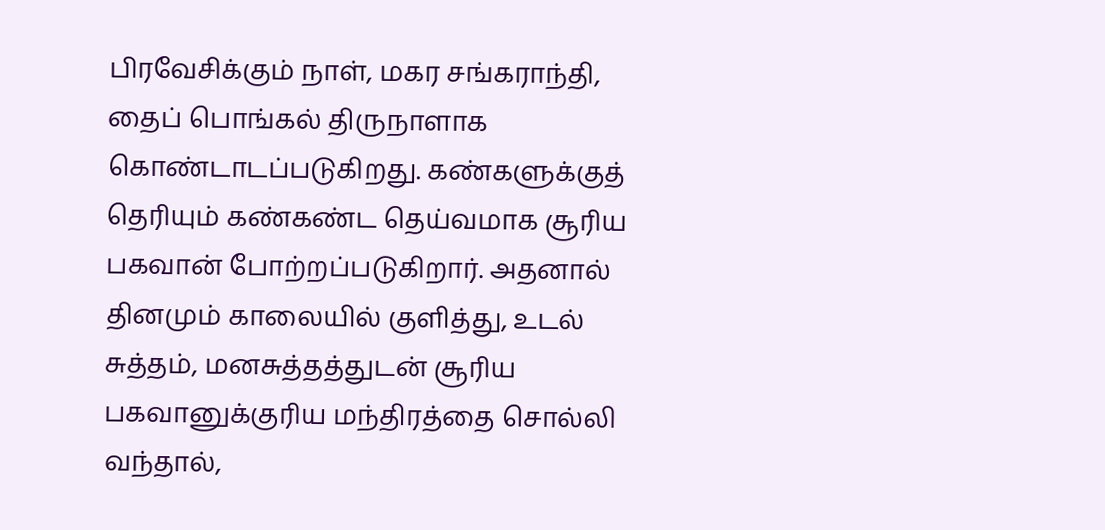பிரவேசிக்கும் நாள், மகர சங்கராந்தி, தைப் பொங்கல் திருநாளாக கொண்டாடப்படுகிறது. கண்களுக்குத் தெரியும் கண்கண்ட தெய்வமாக சூரிய பகவான் போற்றப்படுகிறார். அதனால் தினமும் காலையில் குளித்து, உடல் சுத்தம், மனசுத்தத்துடன் சூரிய பகவானுக்குரிய மந்திரத்தை சொல்லி வந்தால்,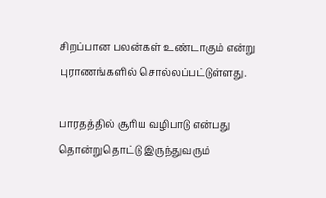சிறப்பான பலன்கள் உண்டாகும் என்று புராணங்களில் சொல்லப்பட்டுள்ளது.

பாரதத்தில் சூரிய வழிபாடு என்பது தொன்றுதொட்டு இருந்துவரும்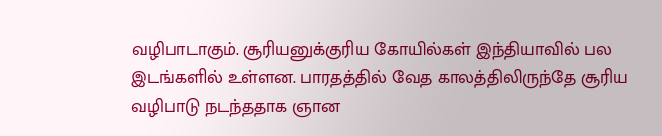வழிபாடாகும். சூரியனுக்குரிய கோயில்கள் இந்தியாவில் பல இடங்களில் உள்ளன. பாரதத்தில் வேத காலத்திலிருந்தே சூரிய வழிபாடு நடந்ததாக ஞான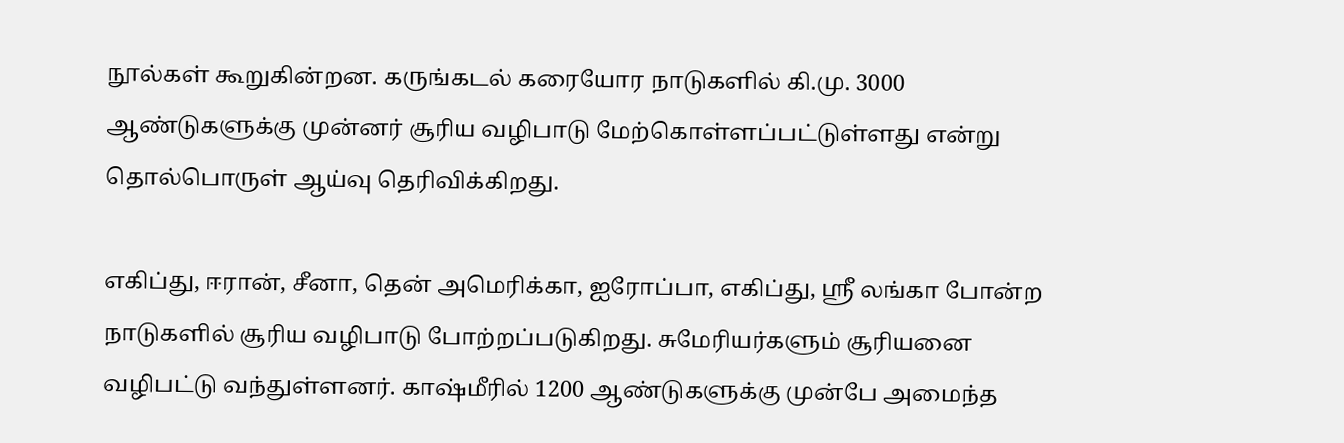நூல்கள் கூறுகின்றன. கருங்கடல் கரையோர நாடுகளில் கி.மு. 3000 ஆண்டுகளுக்கு முன்னர் சூரிய வழிபாடு மேற்கொள்ளப்பட்டுள்ளது என்று தொல்பொருள் ஆய்வு தெரிவிக்கிறது.

எகிப்து, ஈரான், சீனா, தென் அமெரிக்கா, ஐரோப்பா, எகிப்து, ஸ்ரீ லங்கா போன்ற நாடுகளில் சூரிய வழிபாடு போற்றப்படுகிறது. சுமேரியர்களும் சூரியனை வழிபட்டு வந்துள்ளனர். காஷ்மீரில் 1200 ஆண்டுகளுக்கு முன்பே அமைந்த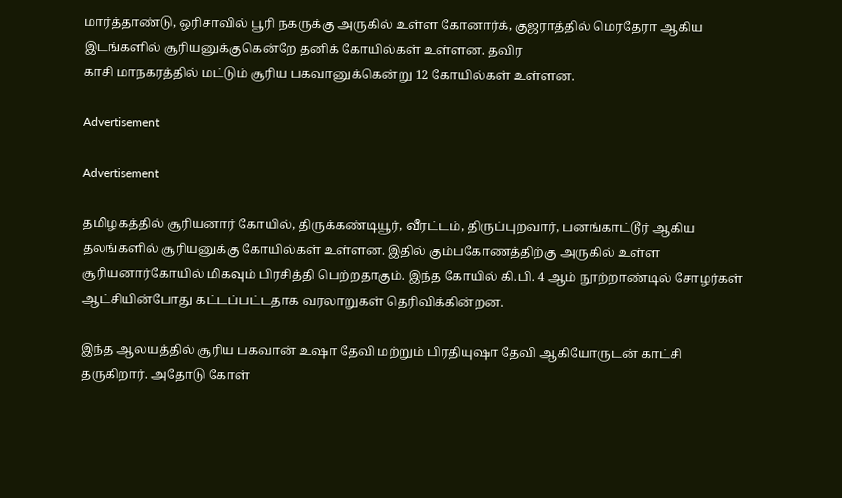மார்த்தாண்டு, ஒரிசாவில் பூரி நகருக்கு அருகில் உள்ள கோனார்க், குஜராத்தில் மெரதேரா ஆகிய இடங்களில் சூரியனுக்குகென்றே தனிக் கோயில்கள் உள்ளன. தவிர
காசி மாநகரத்தில் மட்டும் சூரிய பகவானுக்கென்று 12 கோயில்கள் உள்ளன.

Advertisement

Advertisement

தமிழகத்தில் சூரியனார் கோயில், திருக்கண்டியூர், வீரட்டம், திருப்புறவார், பனங்காட்டூர் ஆகிய தலங்களில் சூரியனுக்கு கோயில்கள் உள்ளன. இதில் கும்பகோணத்திற்கு அருகில் உள்ள சூரியனார்கோயில் மிகவும் பிரசித்தி பெற்றதாகும். இந்த கோயில் கி.பி. 4 ஆம் நூற்றாண்டில் சோழர்கள் ஆட்சியின்போது கட்டப்பட்டதாக வரலாறுகள் தெரிவிக்கின்றன.

இந்த ஆலயத்தில் சூரிய பகவான் உஷா தேவி மற்றும் பிரதியுஷா தேவி ஆகியோருடன் காட்சி தருகிறார். அதோடு கோள்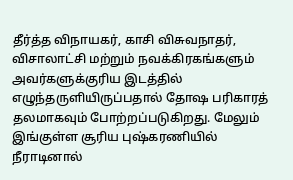தீர்த்த விநாயகர், காசி விசுவநாதர், விசாலாட்சி மற்றும் நவக்கிரகங்களும் அவர்களுக்குரிய இடத்தில் எழுந்தருளியிருப்பதால் தோஷ பரிகாரத் தலமாகவும் போற்றப்படுகிறது. மேலும் இங்குள்ள சூரிய புஷ்கரணியில் நீராடினால்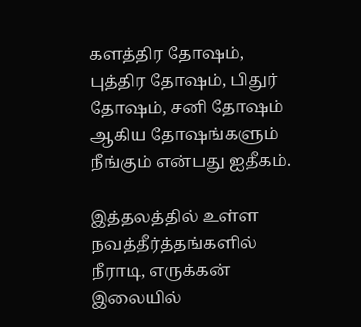களத்திர தோஷம், புத்திர தோஷம், பிதுர் தோஷம், சனி தோஷம் ஆகிய தோஷங்களும் நீங்கும் என்பது ஐதீகம்.

இத்தலத்தில் உள்ள நவத்தீர்த்தங்களில் நீராடி, எருக்கன் இலையில்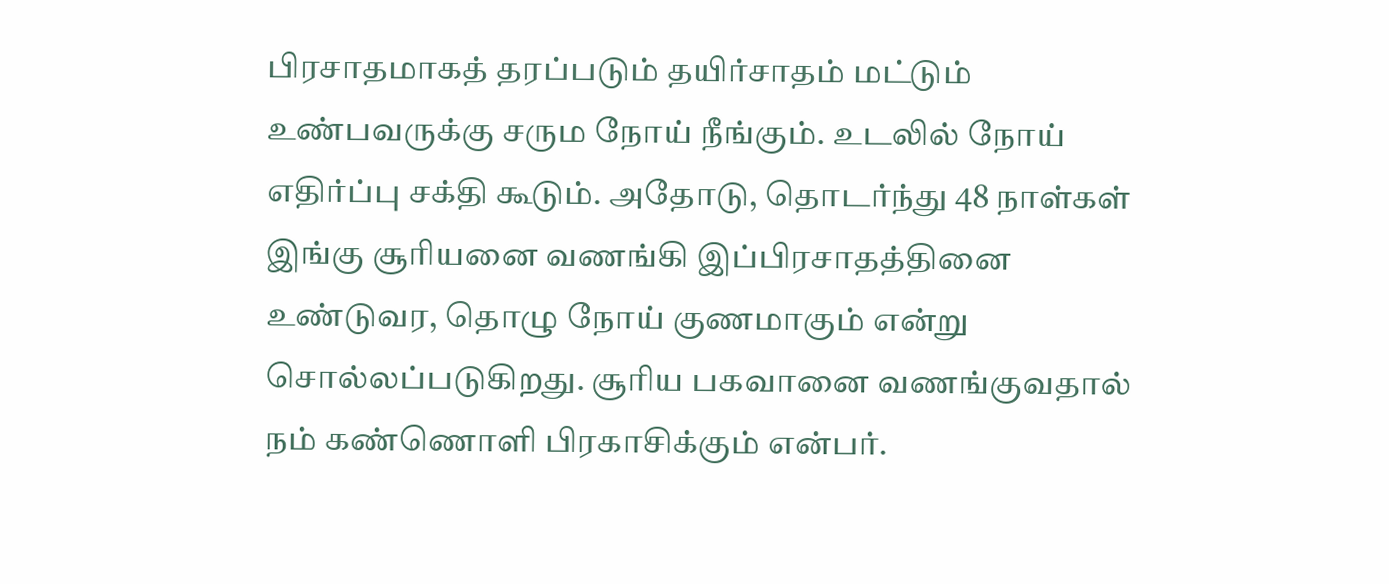பிரசாதமாகத் தரப்படும் தயிர்சாதம் மட்டும் உண்பவருக்கு சரும நோய் நீங்கும். உடலில் நோய் எதிர்ப்பு சக்தி கூடும். அதோடு, தொடர்ந்து 48 நாள்கள் இங்கு சூரியனை வணங்கி இப்பிரசாதத்தினை உண்டுவர, தொழு நோய் குணமாகும் என்று சொல்லப்படுகிறது. சூரிய பகவானை வணங்குவதால் நம் கண்ணொளி பிரகாசிக்கும் என்பர்.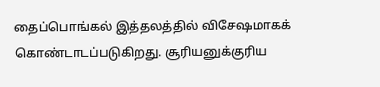தைப்பொங்கல் இத்தலத்தில் விசேஷமாகக் கொண்டாடப்படுகிறது. சூரியனுக்குரிய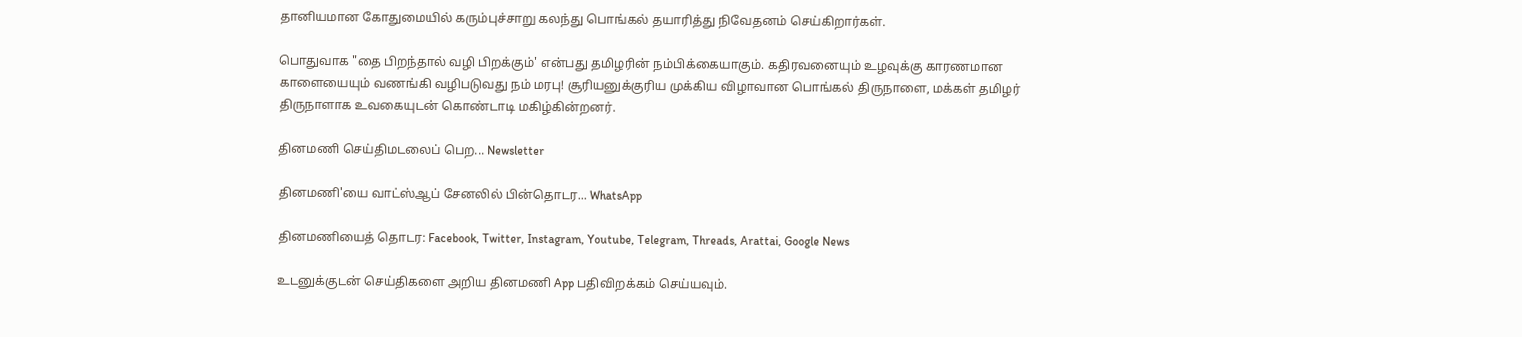தானியமான கோதுமையில் கரும்புச்சாறு கலந்து பொங்கல் தயாரித்து நிவேதனம் செய்கிறார்கள்.

பொதுவாக "தை பிறந்தால் வழி பிறக்கும்' என்பது தமிழரின் நம்பிக்கையாகும். கதிரவனையும் உழவுக்கு காரணமான காளையையும் வணங்கி வழிபடுவது நம் மரபு! சூரியனுக்குரிய முக்கிய விழாவான பொங்கல் திருநாளை, மக்கள் தமிழர் திருநாளாக உவகையுடன் கொண்டாடி மகிழ்கின்றனர்.

தினமணி செய்திமடலைப் பெற... Newsletter

தினமணி'யை வாட்ஸ்ஆப் சேனலில் பின்தொடர... WhatsApp

தினமணியைத் தொடர: Facebook, Twitter, Instagram, Youtube, Telegram, Threads, Arattai, Google News

உடனுக்குடன் செய்திகளை அறிய தினமணி App பதிவிறக்கம் செய்யவும்.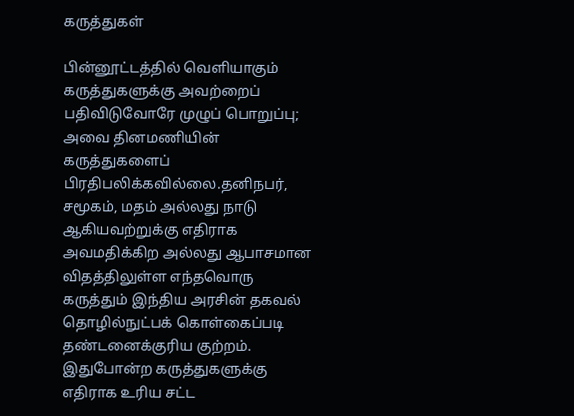கருத்துகள்

பின்னூட்டத்தில் வெளியாகும் கருத்துகளுக்கு அவற்றைப் பதிவிடுவோரே முழுப் பொறுப்பு; அவை தினமணியின் கருத்துகளைப் பிரதிபலிக்கவில்லை.தனிநபர், சமூகம், மதம் அல்லது நாடு ஆகியவற்றுக்கு எதிராக அவமதிக்கிற அல்லது ஆபாசமான விதத்திலுள்ள எந்தவொரு கருத்தும் இந்திய அரசின் தகவல் தொழில்நுட்பக் கொள்கைப்படி தண்டனைக்குரிய குற்றம். இதுபோன்ற கருத்துகளுக்கு எதிராக உரிய சட்ட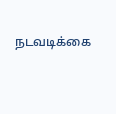நடவடிக்கை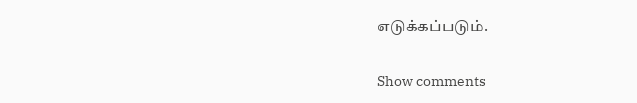எடுக்கப்படும்.

Show comments